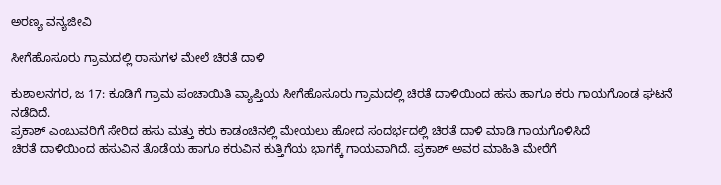ಅರಣ್ಯ ವನ್ಯಜೀವಿ

ಸೀಗೆಹೊಸೂರು ಗ್ರಾಮದಲ್ಲಿ ರಾಸುಗಳ ಮೇಲೆ ಚಿರತೆ ದಾಳಿ

ಕುಶಾಲನಗರ, ಜ 17: ಕೂಡಿಗೆ ಗ್ರಾಮ ಪಂಚಾಯಿತಿ ವ್ಯಾಪ್ತಿಯ ಸೀಗೆಹೊಸೂರು ಗ್ರಾಮದಲ್ಲಿ ಚಿರತೆ ದಾಳಿಯಿಂದ ಹಸು ಹಾಗೂ ಕರು ಗಾಯಗೊಂಡ ಘಟನೆ‌ ನಡೆದಿದೆ.
ಪ್ರಕಾಶ್ ಎಂಬುವರಿಗೆ ಸೇರಿದ ಹಸು ಮತ್ತು ಕರು ಕಾಡಂಚಿನಲ್ಲಿ ಮೇಯಲು ಹೋದ ಸಂದರ್ಭದಲ್ಲಿ ಚಿರತೆ ದಾಳಿ ಮಾಡಿ ಗಾಯಗೊಳಿಸಿದೆ‌
ಚಿರತೆ ದಾಳಿಯಿಂದ ಹಸುವಿನ ತೊಡೆಯ ಹಾಗೂ ಕರುವಿನ ಕುತ್ತಿಗೆಯ ಭಾಗಕ್ಕೆ ಗಾಯವಾಗಿದೆ. ಪ್ರಕಾಶ್ ಅವರ ಮಾಹಿತಿ ಮೇರೆಗೆ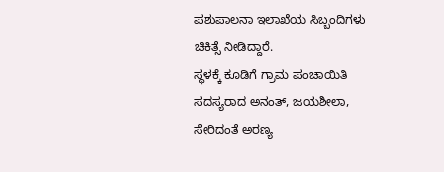ಪಶುಪಾಲನಾ ಇಲಾಖೆಯ ಸಿಬ್ಬಂದಿಗಳು ಚಿಕಿತ್ಸೆ ನೀಡಿದ್ದಾರೆ.
ಸ್ಥಳಕ್ಕೆ ಕೂಡಿಗೆ ಗ್ರಾಮ ಪಂಚಾಯಿತಿ ಸದಸ್ಯರಾದ ಅನಂತ್, ಜಯಶೀಲಾ, ಸೇರಿದಂತೆ ಅರಣ್ಯ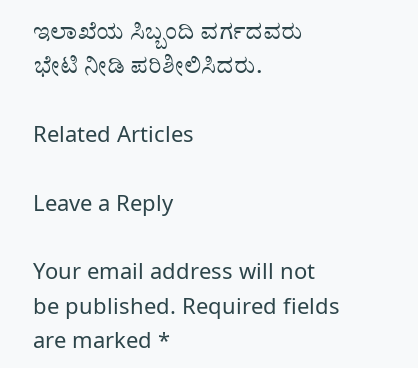ಇಲಾಖೆಯ ಸಿಬ್ಬಂದಿ ವರ್ಗದವರು ಭೇಟಿ ನೀಡಿ ಪರಿಶೀಲಿಸಿದರು.

Related Articles

Leave a Reply

Your email address will not be published. Required fields are marked *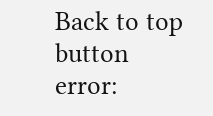Back to top button
error: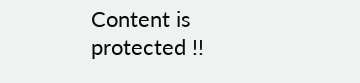Content is protected !!